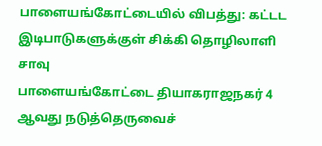பாளையங்கோட்டையில் விபத்து: கட்டட இடிபாடுகளுக்குள் சிக்கி தொழிலாளி சாவு
பாளையங்கோட்டை தியாகராஜநகர் 4 ஆவது நடுத்தெருவைச்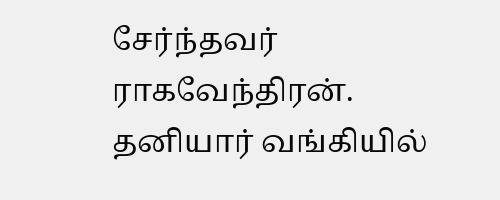சேர்ந்தவர் ராகவேந்திரன். தனியார் வங்கியில்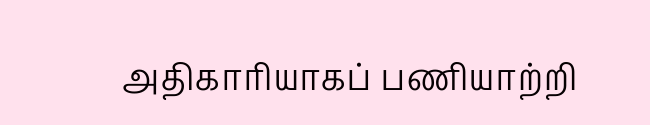அதிகாரியாகப் பணியாற்றி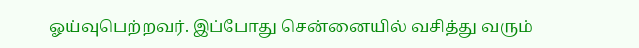ஓய்வுபெற்றவர். இப்போது சென்னையில் வசித்து வரும்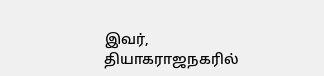இவர், தியாகராஜநகரில்